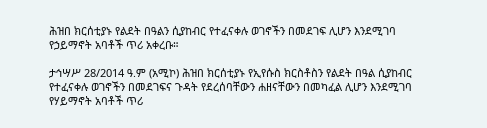ሕዝበ ክርሰቲያኑ የልደት በዓልን ሲያከብር የተፈናቀሉ ወገኖችን በመደገፍ ሊሆን እንደሚገባ የኃይማኖት አባቶች ጥሪ አቀረቡ።

ታኅሣሥ 28/2014 ዓ.ም (አሚኮ) ሕዝበ ክርሰቲያኑ የኢየሱስ ክርስቶስን የልደት በዓል ሲያከብር የተፈናቀሉ ወገኖችን በመደገፍና ጉዳት የደረሰባቸውን ሐዘናቸውን በመካፈል ሊሆን እንደሚገባ የሃይማኖት አባቶች ጥሪ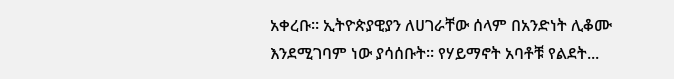አቀረቡ። ኢትዮጵያዊያን ለሀገራቸው ሰላም በአንድነት ሊቆሙ እንደሚገባም ነው ያሳሰቡት፡፡ የሃይማኖት አባቶቹ የልደት...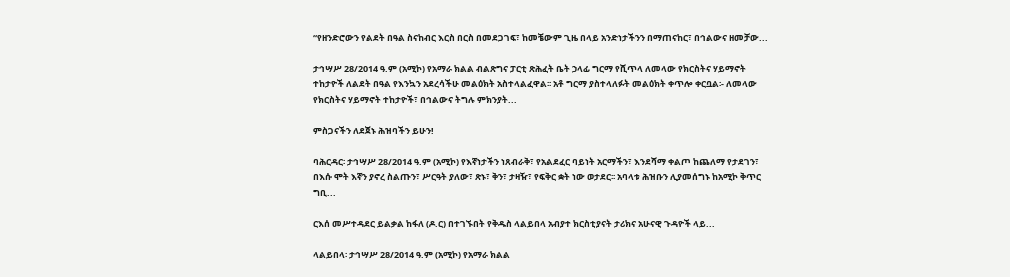“የዘንድሮውን የልደት በዓል ስናከብር እርስ በርስ በመደጋገፍ፣ ከመቼውም ጊዜ በላይ አንድነታችንን በማጠናከር፣ በኅልውና ዘመቻው...

ታኅሣሥ 28/2014 ዓ.ም (አሚኮ) የአማራ ክልል ብልጽግና ፓርቲ ጽሕፈት ቤት ኃላፊ ግርማ የሺጥላ ለመላው የክርስትና ሃይማኖት ተከታዮች ለልደት በዓል የእንኳን አደረሳችሁ መልዕክት አስተላልፈዋል፡፡ አቶ ግርማ ያስተላለፉት መልዕክት ቀጥሎ ቀርቧል፡- ለመላው የክርስትና ሃይማኖት ተከታዮች፣ በኅልውና ትግሉ ምክንያት...

ምስጋናችን ለደጀኑ ሕዝባችን ይሁን!

ባሕርዳር፡ ታኅሣሥ 28/2014 ዓ.ም (አሚኮ) የእኛነታችን ነጸብራቅ፣ የአልደፈር ባይነት አርማችን፣ እንደሻማ ቀልጦ ከጨለማ የታደገን፣ በእሱ ሞት እኛን ያኖረ ስልጡን፣ ሥርዓት ያለው፣ ጽኑ፣ ቅን፣ ታዛዥ፣ የፍቅር ቋት ነው ወታደር፡፡ አባላቱ ሕዝቡን ሊያመሰግኑ ከአሚኮ ቅጥር ግቢ...

ርእሰ መሥተዳደር ይልቃል ከፋለ (ዶ.ር) በተገኙበት የቅዱስ ላልይበላ አብያተ ክርስቲያናት ታሪክና አሁናዊ ጉዳዮች ላይ...

ላልይበላ፡ ታኅሣሥ 28/2014 ዓ.ም (አሚኮ) የአማራ ክልል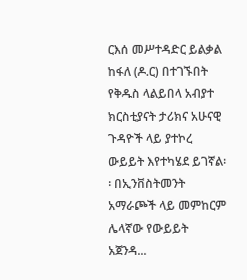ርእሰ መሥተዳድር ይልቃል ከፋለ (ዶ.ር) በተገኙበት የቅዱስ ላልይበላ አብያተ ክርስቲያናት ታሪክና አሁናዊ ጉዳዮች ላይ ያተኮረ ውይይት እየተካሄደ ይገኛል፡፡ በኢንቨስትመንት አማራጮች ላይ መምከርም ሌላኛው የውይይት አጀንዳ...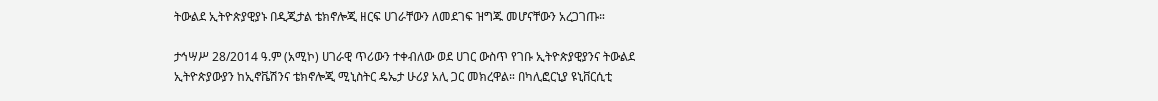ትውልደ ኢትዮጵያዊያኑ በዲጂታል ቴክኖሎጂ ዘርፍ ሀገራቸውን ለመደገፍ ዝግጁ መሆናቸውን አረጋገጡ።

ታኅሣሥ 28/2014 ዓ.ም (አሚኮ) ሀገራዊ ጥሪውን ተቀብለው ወደ ሀገር ውስጥ የገቡ ኢትዮጵያዊያንና ትውልደ ኢትዮጵያውያን ከኢኖቬሽንና ቴክኖሎጂ ሚኒስትር ዴኤታ ሁሪያ አሊ ጋር መክረዋል። በካሊፎርኒያ ዩኒቨርሲቲ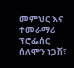መምህር እና ተመራማሪ ፕሮፌሰር ሰለሞን ነጋሽ፣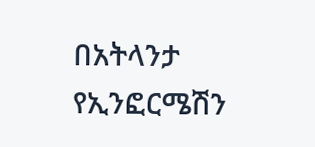በአትላንታ የኢንፎርሜሽን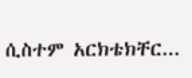ሲስተም አርክቴክቸር...